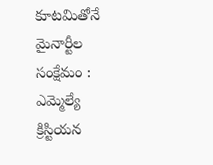కూటమితోనే మైనార్టీల సంక్షేమం : ఎమ్మెల్యే
క్రిస్టియన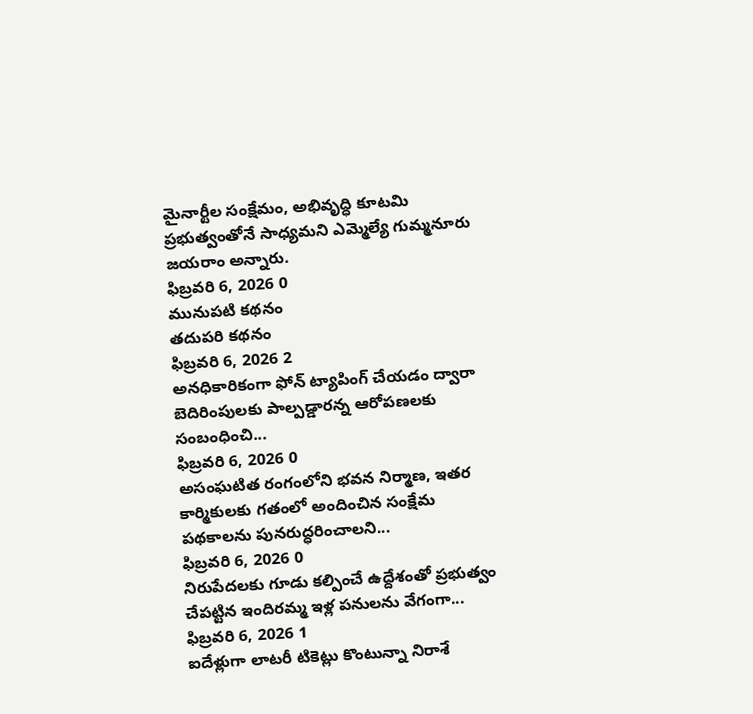మైనార్టీల సంక్షేమం, అభివృద్ధి కూటమి ప్రభుత్వంతోనే సాధ్యమని ఎమ్మెల్యే గుమ్మనూరు జయరాం అన్నారు.
ఫిబ్రవరి 6, 2026 0
మునుపటి కథనం
తదుపరి కథనం
ఫిబ్రవరి 6, 2026 2
అనధికారికంగా ఫోన్ ట్యాపింగ్ చేయడం ద్వారా బెదిరింపులకు పాల్పడ్డారన్న ఆరోపణలకు సంబంధించి...
ఫిబ్రవరి 6, 2026 0
అసంఘటిత రంగంలోని భవన నిర్మాణ, ఇతర కార్మికులకు గతంలో అందించిన సంక్షేమ పథకాలను పునరుద్ధరించాలని...
ఫిబ్రవరి 6, 2026 0
నిరుపేదలకు గూడు కల్పించే ఉద్దేశంతో ప్రభుత్వం చేపట్టిన ఇందిరమ్మ ఇళ్ల పనులను వేగంగా...
ఫిబ్రవరి 6, 2026 1
ఐదేళ్లుగా లాటరీ టికెట్లు కొంటున్నా నిరాశే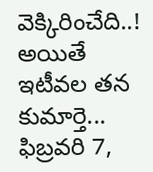వెక్కిరించేది..! అయితే ఇటీవల తన కుమార్తె...
ఫిబ్రవరి 7,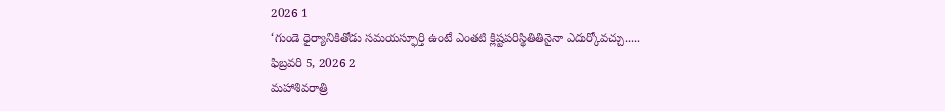2026 1
‘గుండె ధైర్యానికితోడు సమయస్ఫూర్తి ఉంటే ఎంతటి క్లిష్టపరిస్థితితినైనా ఎదుర్కోవచ్చు.....
ఫిబ్రవరి 5, 2026 2
మహాశివరాత్రి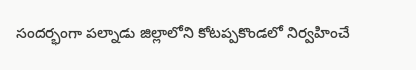సందర్భంగా పల్నాడు జిల్లాలోని కోటప్పకొండలో నిర్వహించే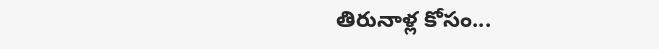తిరునాళ్ల కోసం...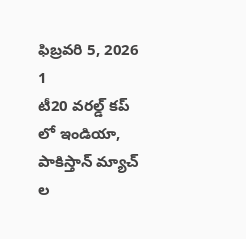ఫిబ్రవరి 5, 2026 1
టీ20 వరల్డ్ కప్ లో ఇండియా, పాకిస్తాన్ మ్యాచ్ ల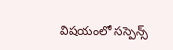విషయంలో సస్పెన్స్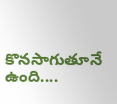కొనసాగుతూనే ఉంది....